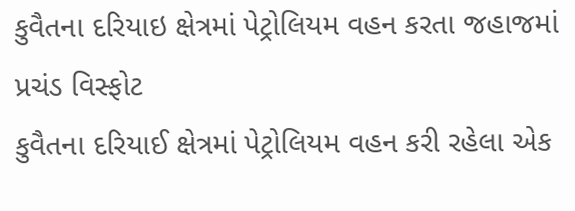કુવૈતના દરિયાઇ ક્ષેત્રમાં પેટ્રોલિયમ વહન કરતા જહાજમાં પ્રચંડ વિસ્ફોટ
કુવૈતના દરિયાઈ ક્ષેત્રમાં પેટ્રોલિયમ વહન કરી રહેલા એક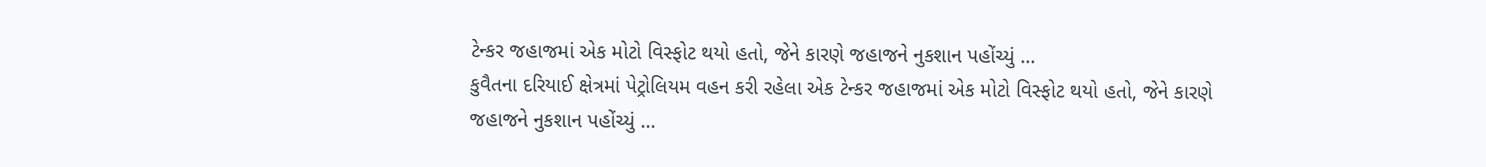ટેન્કર જહાજમાં એક મોટો વિસ્ફોટ થયો હતો, જેને કારણે જહાજને નુકશાન પહોંચ્યું ...
કુવૈતના દરિયાઈ ક્ષેત્રમાં પેટ્રોલિયમ વહન કરી રહેલા એક ટેન્કર જહાજમાં એક મોટો વિસ્ફોટ થયો હતો, જેને કારણે જહાજને નુકશાન પહોંચ્યું ...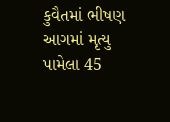કુવૈતમાં ભીષણ આગમાં મૃત્યુ પામેલા 45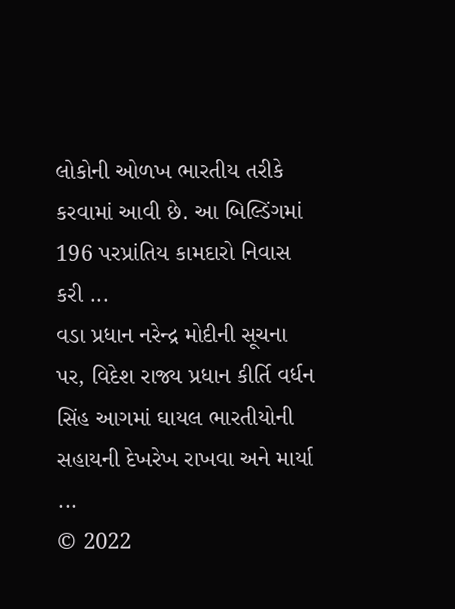લોકોની ઓળખ ભારતીય તરીકે કરવામાં આવી છે. આ બિલ્ડિંગમાં 196 પરપ્રાંતિય કામદારો નિવાસ કરી ...
વડા પ્રધાન નરેન્દ્ર મોદીની સૂચના પર, વિદેશ રાજ્ય પ્રધાન કીર્તિ વર્ધન સિંહ આગમાં ઘાયલ ભારતીયોની સહાયની દેખરેખ રાખવા અને માર્યા ...
© 2022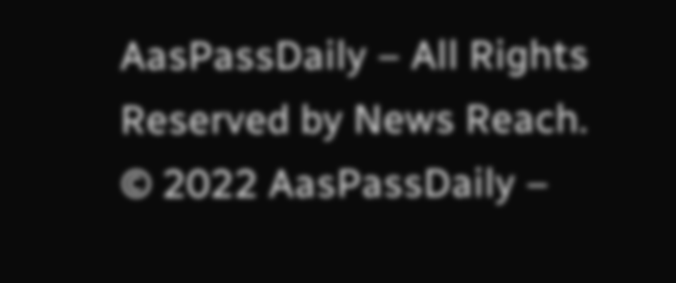AasPassDaily – All Rights Reserved by News Reach.
© 2022 AasPassDaily –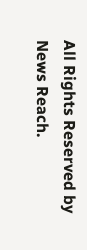All Rights Reserved by News Reach.